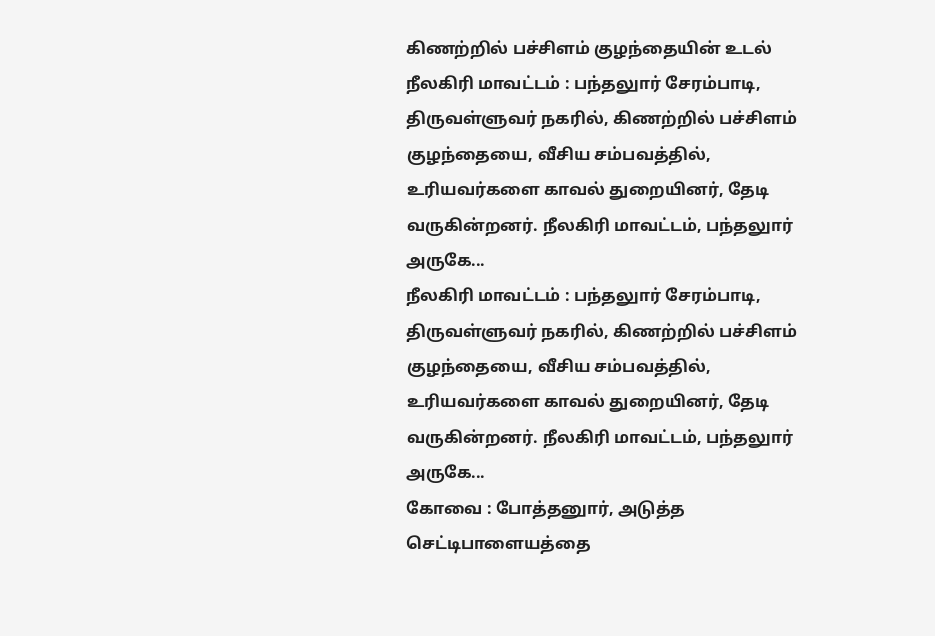கிணற்றில் பச்சிளம் குழந்தையின் உடல்
நீலகிரி மாவட்டம் : பந்தலுார் சேரம்பாடி, திருவள்ளுவர் நகரில், கிணற்றில் பச்சிளம் குழந்தையை, வீசிய சம்பவத்தில், உரியவர்களை காவல் துறையினர், தேடி வருகின்றனர். நீலகிரி மாவட்டம், பந்தலுார் அருகே...
நீலகிரி மாவட்டம் : பந்தலுார் சேரம்பாடி, திருவள்ளுவர் நகரில், கிணற்றில் பச்சிளம் குழந்தையை, வீசிய சம்பவத்தில், உரியவர்களை காவல் துறையினர், தேடி வருகின்றனர். நீலகிரி மாவட்டம், பந்தலுார் அருகே...
கோவை : போத்தனுார், அடுத்த செட்டிபாளையத்தை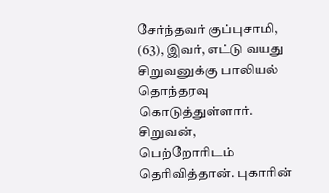சேர்ந்தவர் குப்புசாமி, (63), இவர், எட்டு வயது சிறுவனுக்கு பாலியல் தொந்தரவு கொடுத்துள்ளார். சிறுவன், பெற்றோரிடம் தெரிவித்தான். புகாரின்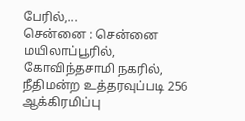பேரில்,...
சென்னை : சென்னை மயிலாப்பூரில், கோவிந்தசாமி நகரில், நீதிமன்ற உத்தரவுப்படி 256 ஆக்கிரமிப்பு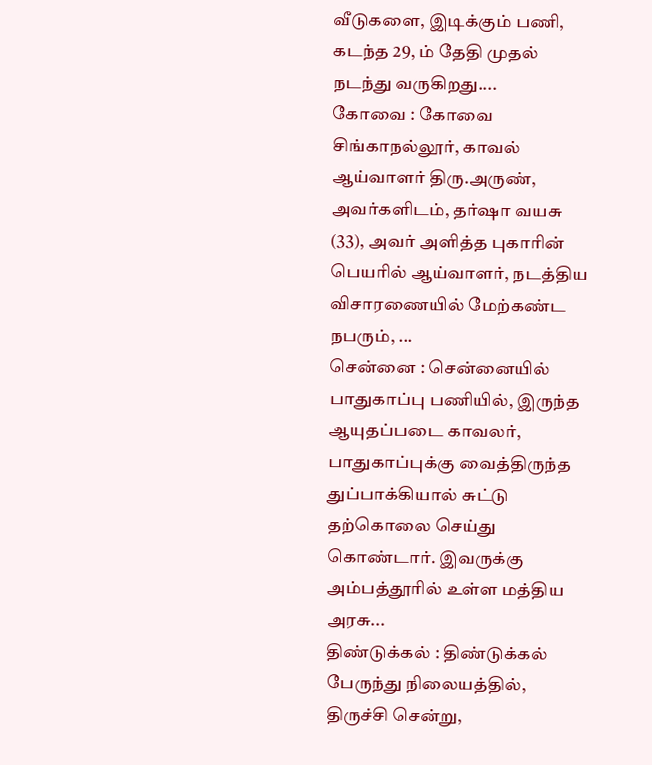வீடுகளை, இடிக்கும் பணி, கடந்த 29, ம் தேதி முதல் நடந்து வருகிறது....
கோவை : கோவை சிங்காநல்லூர், காவல் ஆய்வாளர் திரு.அருண், அவர்களிடம், தர்ஷா வயசு (33), அவர் அளித்த புகாரின் பெயரில் ஆய்வாளர், நடத்திய விசாரணையில் மேற்கண்ட நபரும், ...
சென்னை : சென்னையில் பாதுகாப்பு பணியில், இருந்த ஆயுதப்படை காவலர், பாதுகாப்புக்கு வைத்திருந்த துப்பாக்கியால் சுட்டு தற்கொலை செய்து கொண்டார். இவருக்கு அம்பத்தூரில் உள்ள மத்திய அரசு...
திண்டுக்கல் : திண்டுக்கல் பேருந்து நிலையத்தில், திருச்சி சென்று,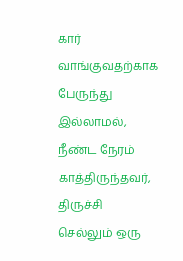கார் வாங்குவதற்காக பேருந்து இல்லாமல், நீண்ட நேரம் காத்திருந்தவர், திருச்சி செல்லும் ஒரு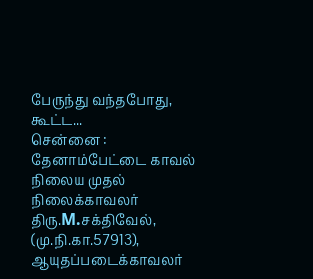பேருந்து வந்தபோது, கூட்ட...
சென்னை : தேனாம்பேட்டை காவல் நிலைய முதல் நிலைக்காவலர் திரு.M.சக்திவேல், (மு.நி.கா.57913), ஆயுதப்படைக்காவலர்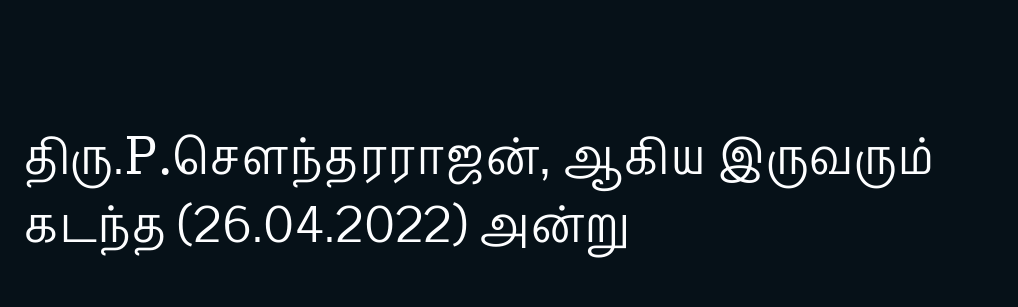திரு.P.சௌந்தரராஜன், ஆகிய இருவரும் கடந்த (26.04.2022) அன்று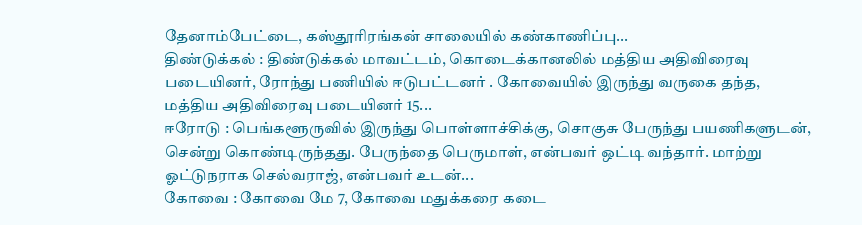தேனாம்பேட்டை, கஸ்தூரிரங்கன் சாலையில் கண்காணிப்பு...
திண்டுக்கல் : திண்டுக்கல் மாவட்டம், கொடைக்கானலில் மத்திய அதிவிரைவு படையினர், ரோந்து பணியில் ஈடுபட்டனர் . கோவையில் இருந்து வருகை தந்த, மத்திய அதிவிரைவு படையினர் 15...
ஈரோடு : பெங்களூருவில் இருந்து பொள்ளாச்சிக்கு, சொகுசு பேருந்து பயணிகளுடன், சென்று கொண்டிருந்தது. பேருந்தை பெருமாள், என்பவர் ஒட்டி வந்தார். மாற்று ஓட்டுநராக செல்வராஜ், என்பவர் உடன்...
கோவை : கோவை மே 7, கோவை மதுக்கரை கடை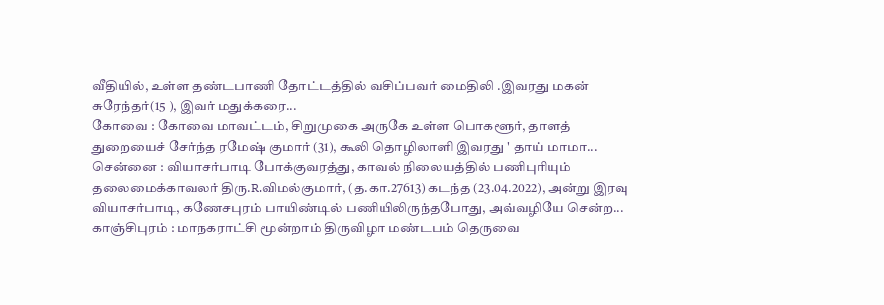வீதியில், உள்ள தண்டபாணி தோட்டத்தில் வசிப்பவர் மைதிலி .இவரது மகன் சுரேந்தர்(15 ), இவர் மதுக்கரை...
கோவை : கோவை மாவட்டம், சிறுமுகை அருகே உள்ள பொகளூர், தாளத் துறையைச் சேர்ந்த ரமேஷ் குமார் (31), கூலி தொழிலாளி இவரது ' தாய் மாமா...
சென்னை : வியாசர்பாடி போக்குவரத்து, காவல் நிலையத்தில் பணிபுரியும் தலைமைக்காவலர் திரு.R.விமல்குமார், (த.கா.27613) கடந்த (23.04.2022), அன்று இரவு வியாசர்பாடி, கணேசபுரம் பாயிண்டில் பணியிலிருந்தபோது, அவ்வழியே சென்ற...
காஞ்சிபுரம் : மாநகராட்சி மூன்றாம் திருவிழா மண்டபம் தெருவை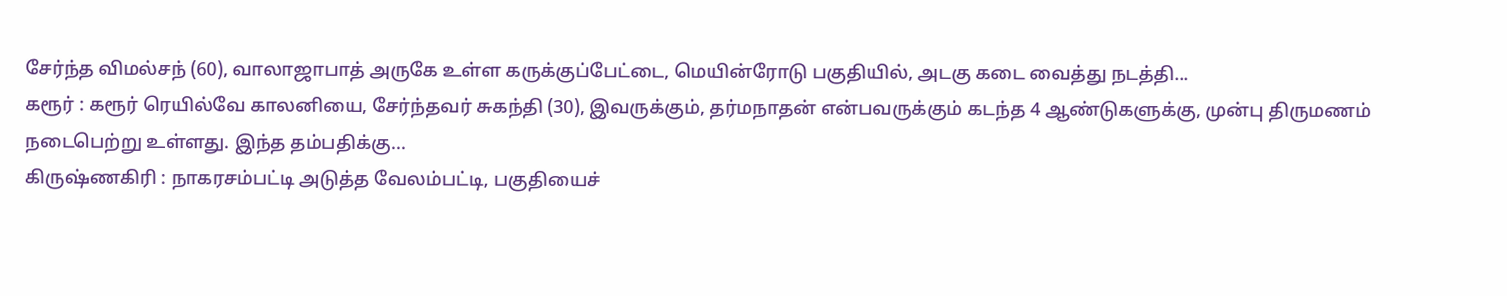சேர்ந்த விமல்சந் (60), வாலாஜாபாத் அருகே உள்ள கருக்குப்பேட்டை, மெயின்ரோடு பகுதியில், அடகு கடை வைத்து நடத்தி...
கரூர் : கரூர் ரெயில்வே காலனியை, சேர்ந்தவர் சுகந்தி (30), இவருக்கும், தர்மநாதன் என்பவருக்கும் கடந்த 4 ஆண்டுகளுக்கு, முன்பு திருமணம் நடைபெற்று உள்ளது. இந்த தம்பதிக்கு...
கிருஷ்ணகிரி : நாகரசம்பட்டி அடுத்த வேலம்பட்டி, பகுதியைச்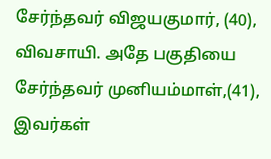சேர்ந்தவர் விஜயகுமார், (40), விவசாயி. அதே பகுதியை சேர்ந்தவர் முனியம்மாள்,(41), இவர்கள்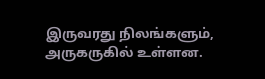இருவரது நிலங்களும், அருகருகில் உள்ளன.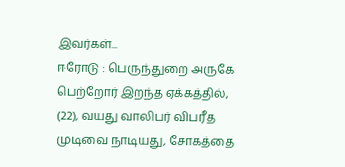இவர்கள்...
ஈரோடு : பெருந்துறை அருகே பெற்றோர் இறந்த ஏக்கத்தில், (22), வயது வாலிபர் விபரீத முடிவை நாடியது, சோகத்தை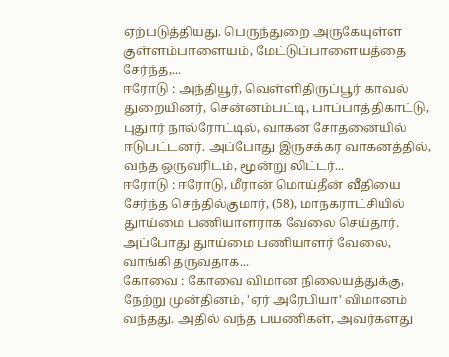ஏற்படுத்தியது. பெருந்துறை அருகேயுள்ள குள்ளம்பாளையம், மேட்டுப்பாளையத்தை சேர்ந்த,...
ஈரோடு : அந்தியூர், வெள்ளிதிருப்பூர் காவல் துறையினர், சென்னம்பட்டி, பாப்பாத்திகாட்டு, புதுார் நால்ரோட்டில், வாகன சோதனையில் ஈடுபட்டனர். அப்போது இருசக்கர வாகனத்தில், வந்த ஒருவரிடம், மூன்று லிட்டர்...
ஈரோடு : ஈரோடு, மீரான் மொய்தீன் வீதியை சேர்ந்த செந்தில்குமார், (58), மாநகராட்சியில் துாய்மை பணியாளராக வேலை செய்தார். அப்போது துாய்மை பணியாளர் வேலை, வாங்கி தருவதாக...
கோவை : கோவை விமான நிலையத்துக்கு, நேற்று முன்தினம், 'ஏர் அரேபியா' விமானம் வந்தது. அதில் வந்த பயணிகள், அவர்களது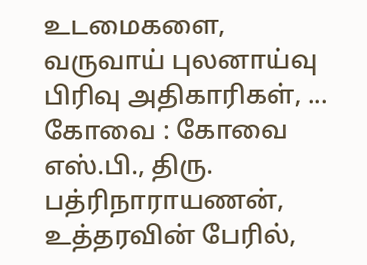உடமைகளை, வருவாய் புலனாய்வு பிரிவு அதிகாரிகள், ...
கோவை : கோவை எஸ்.பி., திரு. பத்ரிநாராயணன், உத்தரவின் பேரில்,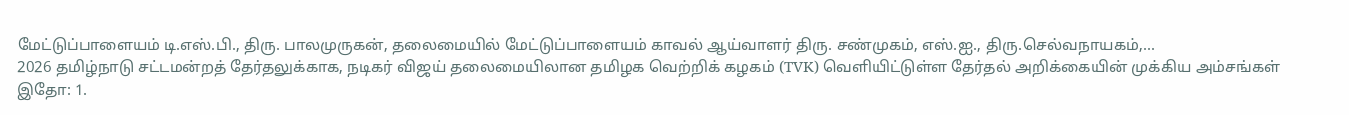மேட்டுப்பாளையம் டி.எஸ்.பி., திரு. பாலமுருகன், தலைமையில் மேட்டுப்பாளையம் காவல் ஆய்வாளர் திரு. சண்முகம், எஸ்.ஐ., திரு.செல்வநாயகம்,...
2026 தமிழ்நாடு சட்டமன்றத் தேர்தலுக்காக, நடிகர் விஜய் தலைமையிலான தமிழக வெற்றிக் கழகம் (TVK) வெளியிட்டுள்ள தேர்தல் அறிக்கையின் முக்கிய அம்சங்கள் இதோ: 1.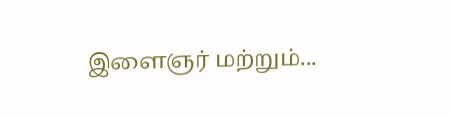இளைஞர் மற்றும்...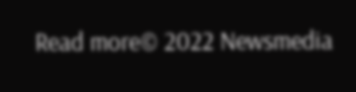Read more© 2022 Newsmedia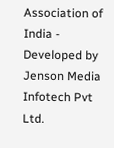Association of India - Developed by Jenson Media Infotech Pvt Ltd.